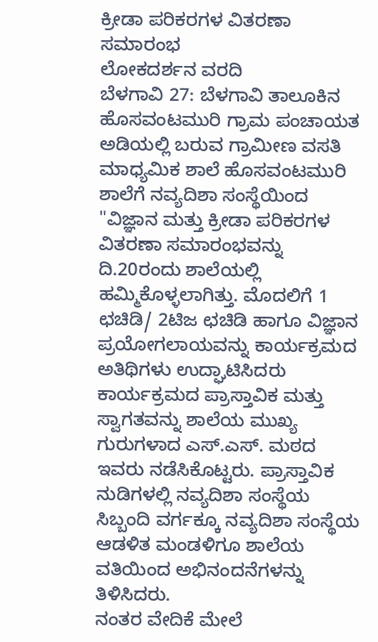ಕ್ರೀಡಾ ಪರಿಕರಗಳ ವಿತರಣಾ ಸಮಾರಂಭ
ಲೋಕದರ್ಶನ ವರದಿ
ಬೆಳಗಾವಿ 27: ಬೆಳಗಾವಿ ತಾಲೂಕಿನ ಹೊಸವಂಟಮುರಿ ಗ್ರಾಮ ಪಂಚಾಯತ ಅಡಿಯಲ್ಲಿ ಬರುವ ಗ್ರಾಮೀಣ ವಸತಿ ಮಾಧ್ಯಮಿಕ ಶಾಲೆ ಹೊಸವಂಟಮುರಿ ಶಾಲೆಗೆ ನವ್ಯದಿಶಾ ಸಂಸ್ಥೆಯಿಂದ "ವಿಜ್ಞಾನ ಮತ್ತು ಕ್ರೀಡಾ ಪರಿಕರಗಳ ವಿತರಣಾ ಸಮಾರಂಭವನ್ನು ದಿ.20ರಂದು ಶಾಲೆಯಲ್ಲಿ ಹಮ್ಮಿಕೊಳ್ಳಲಾಗಿತ್ತು. ಮೊದಲಿಗೆ 1 ಛಚಿಡಿ/ 2ಟಿಜ ಛಚಿಡಿ ಹಾಗೂ ವಿಜ್ಞಾನ ಪ್ರಯೋಗಲಾಯವನ್ನು ಕಾರ್ಯಕ್ರಮದ ಅತಿಥಿಗಳು ಉದ್ಘಾಟಿಸಿದರು ಕಾರ್ಯಕ್ರಮದ ಪ್ರಾಸ್ತಾವಿಕ ಮತ್ತು ಸ್ವಾಗತವನ್ನು ಶಾಲೆಯ ಮುಖ್ಯ ಗುರುಗಳಾದ ಎಸ್.ಎಸ್. ಮಠದ ಇವರು ನಡೆಸಿಕೊಟ್ಟರು. ಪ್ರಾಸ್ತಾವಿಕ ನುಡಿಗಳಲ್ಲಿ ನವ್ಯದಿಶಾ ಸಂಸ್ಥೆಯ ಸಿಬ್ಬಂದಿ ವರ್ಗಕ್ಕೂ ನವ್ಯದಿಶಾ ಸಂಸ್ಥೆಯ ಆಡಳಿತ ಮಂಡಳಿಗೂ ಶಾಲೆಯ ವತಿಯಿಂದ ಅಭಿನಂದನೆಗಳನ್ನು ತಿಳಿಸಿದರು.
ನಂತರ ವೇದಿಕೆ ಮೇಲೆ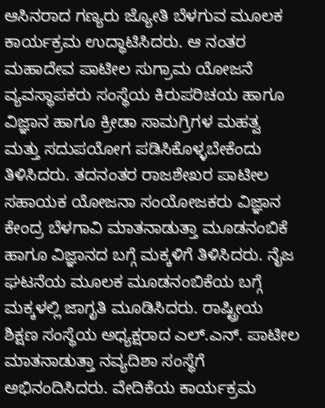ಆಸಿನರಾದ ಗಣ್ಯರು ಜ್ಯೋತಿ ಬೆಳಗುವ ಮೂಲಕ ಕಾರ್ಯಕ್ರಮ ಉದ್ಥಾಟಿಸಿದರು. ಆ ನಂತರ ಮಹಾದೇವ ಪಾಟೀಲ ಸುಗ್ರಾಮ ಯೋಜನೆ ವ್ಯವಸ್ಥಾಪಕರು ಸಂಸ್ಥೆಯ ಕಿರುಪರಿಚಯ ಹಾಗೂ ವಿಜ್ಞಾನ ಹಾಗೂ ಕ್ರೀಡಾ ಸಾಮಗ್ರಿಗಳ ಮಹತ್ವ ಮತ್ತು ಸದುಪಯೋಗ ಪಡಿಸಿಕೊಳ್ಳಬೇಕೆಂದು ತಿಳಿಸಿದರು. ತದನಂತರ ರಾಜಶೇಖರ ಪಾಟೀಲ ಸಹಾಯಕ ಯೋಜನಾ ಸಂಯೋಜಕರು ವಿಜ್ಞಾನ ಕೇಂದ್ರ ಬೆಳಗಾವಿ ಮಾತನಾಡುತ್ತಾ ಮೂಡನಂಬಿಕೆ ಹಾಗೂ ವಿಜ್ಞಾನದ ಬಗ್ಗೆ ಮಕ್ಕಳಿಗೆ ತಿಳಿಸಿದರು. ನೈಜ ಘಟನೆಯ ಮೂಲಕ ಮೂಡನಂಬಿಕೆಯ ಬಗ್ಗೆ ಮಕ್ಕಳಲ್ಲಿ ಜಾಗೃತಿ ಮೂಡಿಸಿದರು. ರಾಷ್ಟ್ರೀಯ ಶಿಕ್ಷಣ ಸಂಸ್ಥೆಯ ಅಧ್ಯಕ್ಷರಾದ ಎಲ್.ಎನ್. ಪಾಟೀಲ ಮಾತನಾಡುತ್ತಾ ನವ್ಯದಿಶಾ ಸಂಸ್ಥೆಗೆ ಅಭಿನಂದಿಸಿದರು. ವೇದಿಕೆಯ ಕಾರ್ಯಕ್ರಮ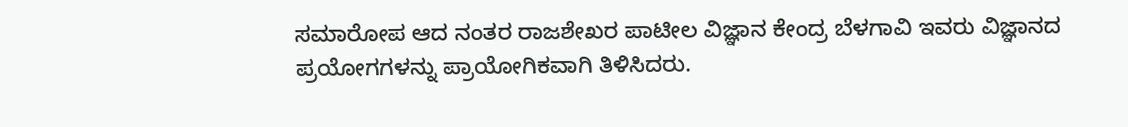ಸಮಾರೋಪ ಆದ ನಂತರ ರಾಜಶೇಖರ ಪಾಟೀಲ ವಿಜ್ಞಾನ ಕೇಂದ್ರ ಬೆಳಗಾವಿ ಇವರು ವಿಜ್ಞಾನದ ಪ್ರಯೋಗಗಳನ್ನು ಪ್ರಾಯೋಗಿಕವಾಗಿ ತಿಳಿಸಿದರು.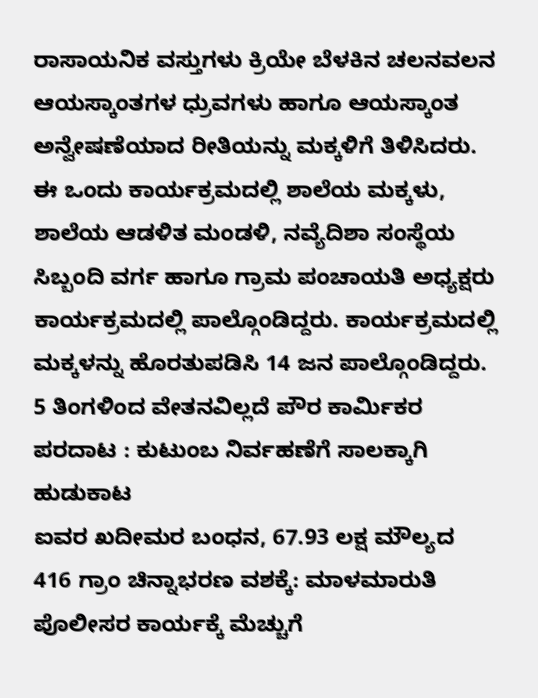ರಾಸಾಯನಿಕ ವಸ್ತುಗಳು ಕ್ರಿಯೇ ಬೆಳಕಿನ ಚಲನವಲನ ಆಯಸ್ಕಾಂತಗಳ ಧ್ರುವಗಳು ಹಾಗೂ ಆಯಸ್ಕಾಂತ ಅನ್ವೇಷಣೆಯಾದ ರೀತಿಯನ್ನು ಮಕ್ಕಳಿಗೆ ತಿಳಿಸಿದರು. ಈ ಒಂದು ಕಾರ್ಯಕ್ರಮದಲ್ಲಿ ಶಾಲೆಯ ಮಕ್ಕಳು, ಶಾಲೆಯ ಆಡಳಿತ ಮಂಡಳಿ, ನವ್ಯೆದಿಶಾ ಸಂಸ್ಥೆಯ ಸಿಬ್ಬಂದಿ ವರ್ಗ ಹಾಗೂ ಗ್ರಾಮ ಪಂಚಾಯತಿ ಅಧ್ಯಕ್ಷರು ಕಾರ್ಯಕ್ರಮದಲ್ಲಿ ಪಾಲ್ಗೊಂಡಿದ್ದರು. ಕಾರ್ಯಕ್ರಮದಲ್ಲಿ ಮಕ್ಕಳನ್ನು ಹೊರತುಪಡಿಸಿ 14 ಜನ ಪಾಲ್ಗೊಂಡಿದ್ದರು.
5 ತಿಂಗಳಿಂದ ವೇತನವಿಲ್ಲದೆ ಪೌರ ಕಾರ್ಮಿಕರ ಪರದಾಟ : ಕುಟುಂಬ ನಿರ್ವಹಣೆಗೆ ಸಾಲಕ್ಕಾಗಿ ಹುಡುಕಾಟ
ಐವರ ಖದೀಮರ ಬಂಧನ, 67.93 ಲಕ್ಷ ಮೌಲ್ಯದ 416 ಗ್ರಾಂ ಚಿನ್ನಾಭರಣ ವಶಕ್ಕೆ: ಮಾಳಮಾರುತಿ ಪೊಲೀಸರ ಕಾರ್ಯಕ್ಕೆ ಮೆಚ್ಚುಗೆ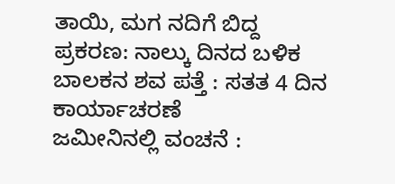ತಾಯಿ, ಮಗ ನದಿಗೆ ಬಿದ್ದ ಪ್ರಕರಣ: ನಾಲ್ಕು ದಿನದ ಬಳಿಕ ಬಾಲಕನ ಶವ ಪತ್ತೆ : ಸತತ 4 ದಿನ ಕಾರ್ಯಾಚರಣೆ
ಜಮೀನಿನಲ್ಲಿ ವಂಚನೆ :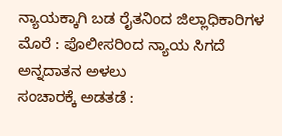ನ್ಯಾಯಕ್ಕಾಗಿ ಬಡ ರೈತನಿಂದ ಜಿಲ್ಲಾಧಿಕಾರಿಗಳ ಮೊರೆ : ಪೊಲೀಸರಿಂದ ನ್ಯಾಯ ಸಿಗದೆ ಅನ್ನದಾತನ ಅಳಲು
ಸಂಚಾರಕ್ಕೆ ಅಡತಡೆ :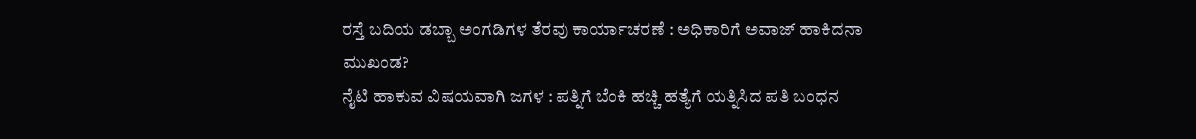ರಸ್ತೆ ಬದಿಯ ಡಬ್ಬಾ ಅಂಗಡಿಗಳ ತೆರವು ಕಾರ್ಯಾಚರಣೆ : ಅಧಿಕಾರಿಗೆ ಅವಾಜ್ ಹಾಕಿದನಾ ಮುಖಂಡ?
ನೈಟಿ ಹಾಕುವ ವಿಷಯವಾಗಿ ಜಗಳ : ಪತ್ನಿಗೆ ಬೆಂಕಿ ಹಚ್ಚಿ ಹತ್ಯೆಗೆ ಯತ್ನಿಸಿದ ಪತಿ ಬಂಧನ